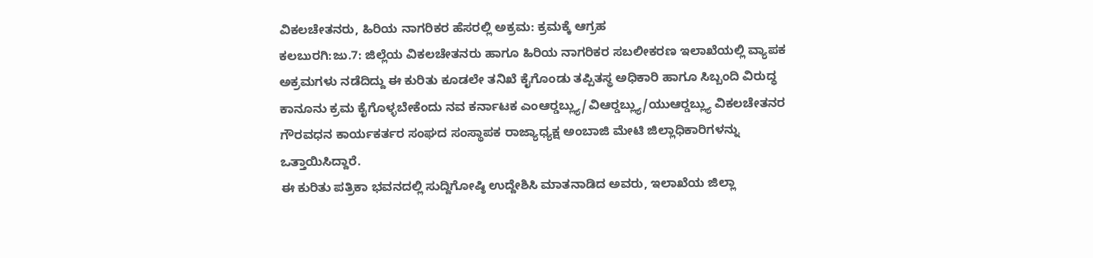ವಿಕಲಚೇತನರು, ಹಿರಿಯ ನಾಗರಿಕರ ಹೆಸರಲ್ಲಿ ಅಕ್ರಮ: ಕ್ರಮಕ್ಕೆ ಆಗ್ರಹ
ಕಲಬುರಗಿ:ಜು.7: ಜಿಲ್ಲೆಯ ವಿಕಲಚೇತನರು ಹಾಗೂ ಹಿರಿಯ ನಾಗರಿಕರ ಸಬಲೀಕರಣ ಇಲಾಖೆಯಲ್ಲಿ ವ್ಯಾಪಕ ಅಕ್ರಮಗಳು ನಡೆದಿದ್ದು ಈ ಕುರಿತು ಕೂಡಲೇ ತನಿಖೆ ಕೈಗೊಂಡು ತಪ್ಪಿತಸ್ಥ ಅಧಿಕಾರಿ ಹಾಗೂ ಸಿಬ್ಬಂದಿ ವಿರುದ್ಧ ಕಾನೂನು ಕ್ರಮ ಕೈಗೊಳ್ಳಬೇಕೆಂದು ನವ ಕರ್ನಾಟಕ ಎಂಆರ್‍ಡಬ್ಲ್ಯು/ವಿಆರ್‍ಡಬ್ಲ್ಯು/ಯುಆರ್‍ಡಬ್ಲ್ಯು ವಿಕಲಚೇತನರ ಗೌರವಧನ ಕಾರ್ಯಕರ್ತರ ಸಂಘದ ಸಂಸ್ಥಾಪಕ ರಾಜ್ಯಾಧ್ಯಕ್ಷ ಅಂಬಾಜಿ ಮೇಟಿ ಜಿಲ್ಲಾಧಿಕಾರಿಗಳನ್ನು ಒತ್ತಾಯಿಸಿದ್ದಾರೆ.
ಈ ಕುರಿತು ಪತ್ರಿಕಾ ಭವನದಲ್ಲಿ ಸುದ್ದಿಗೋಷ್ಠಿ ಉದ್ದೇಶಿಸಿ ಮಾತನಾಡಿದ ಅವರು, ಇಲಾಖೆಯ ಜಿಲ್ಲಾ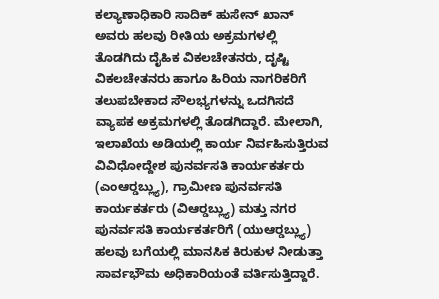ಕಲ್ಯಾಣಾಧಿಕಾರಿ ಸಾದಿಕ್ ಹುಸೇನ್ ಖಾನ್ ಅವರು ಹಲವು ರೀತಿಯ ಅಕ್ರಮಗಳಲ್ಲಿ ತೊಡಗಿದು ದೈಹಿಕ ವಿಕಲಚೇತನರು, ದೃಷ್ಟಿ ವಿಕಲಚೇತನರು ಹಾಗೂ ಹಿರಿಯ ನಾಗರಿಕರಿಗೆ ತಲುಪಬೇಕಾದ ಸೌಲಭ್ಯಗಳನ್ನು ಒದಗಿಸದೆ ವ್ಯಾಪಕ ಅಕ್ರಮಗಳಲ್ಲಿ ತೊಡಗಿದ್ದಾರೆ. ಮೇಲಾಗಿ, ಇಲಾಖೆಯ ಅಡಿಯಲ್ಲಿ ಕಾರ್ಯ ನಿರ್ವಹಿಸುತ್ತಿರುವ ವಿವಿಧೋದ್ದೇಶ ಪುನರ್ವಸತಿ ಕಾರ್ಯಕರ್ತರು (ಎಂಆರ್‍ಡಬ್ಲ್ಯು), ಗ್ರಾಮೀಣ ಪುನರ್ವಸತಿ ಕಾರ್ಯಕರ್ತರು (ವಿಆರ್‍ಡಬ್ಲ್ಯು) ಮತ್ತು ನಗರ ಪುನರ್ವಸತಿ ಕಾರ್ಯಕರ್ತರಿಗೆ (ಯುಆರ್‍ಡಬ್ಲ್ಯು) ಹಲವು ಬಗೆಯಲ್ಲಿ ಮಾನಸಿಕ ಕಿರುಕುಳ ನೀಡುತ್ತಾ ಸಾರ್ವಭೌಮ ಅಧಿಕಾರಿಯಂತೆ ವರ್ತಿಸುತ್ತಿದ್ದಾರೆ.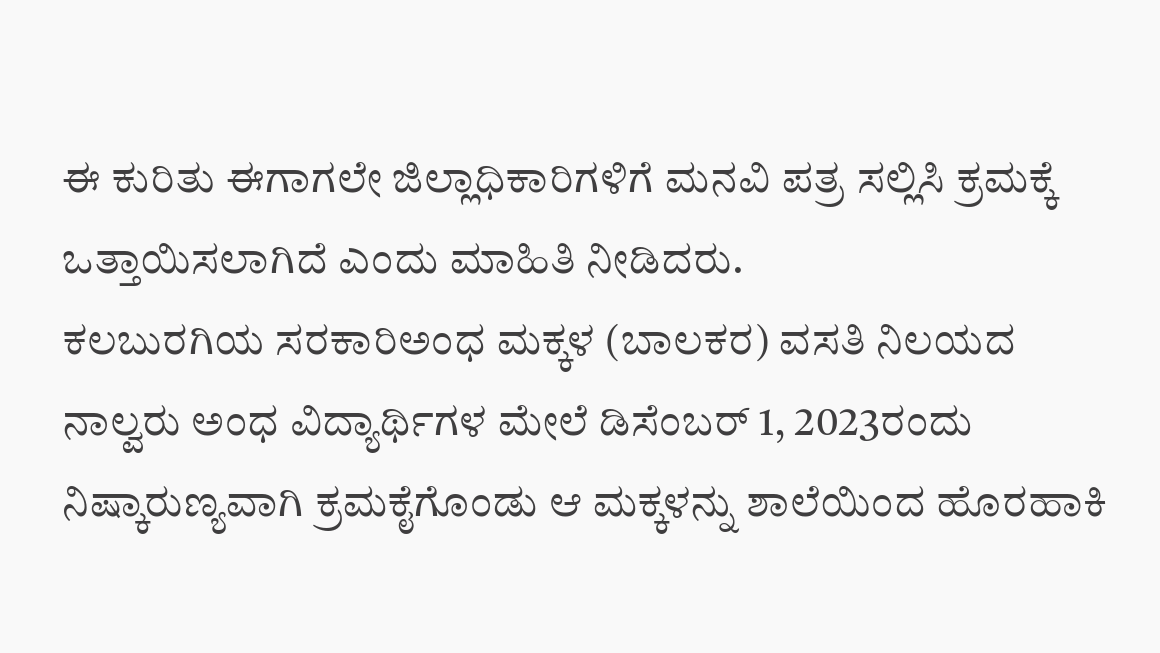ಈ ಕುರಿತು ಈಗಾಗಲೇ ಜಿಲ್ಲಾಧಿಕಾರಿಗಳಿಗೆ ಮನವಿ ಪತ್ರ ಸಲ್ಲಿಸಿ ಕ್ರಮಕ್ಕೆ ಒತ್ತಾಯಿಸಲಾಗಿದೆ ಎಂದು ಮಾಹಿತಿ ನೀಡಿದರು.
ಕಲಬುರಗಿಯ ಸರಕಾರಿಅಂಧ ಮಕ್ಕಳ (ಬಾಲಕರ) ವಸತಿ ನಿಲಯದ ನಾಲ್ವರು ಅಂಧ ವಿದ್ಯಾರ್ಥಿಗಳ ಮೇಲೆ ಡಿಸೆಂಬರ್ 1, 2023ರಂದು ನಿಷ್ಕಾರುಣ್ಯವಾಗಿ ಕ್ರಮಕೈಗೊಂಡು ಆ ಮಕ್ಕಳನ್ನು ಶಾಲೆಯಿಂದ ಹೊರಹಾಕಿ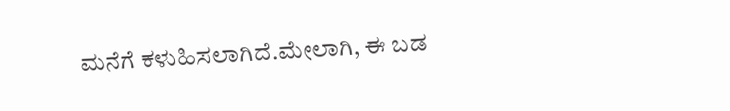ಮನೆಗೆ ಕಳುಹಿಸಲಾಗಿದೆ.ಮೇಲಾಗಿ, ಈ ಬಡ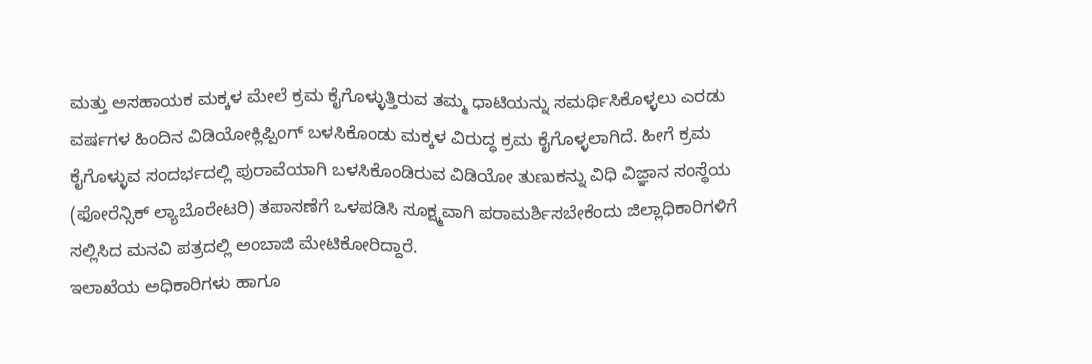ಮತ್ತು ಅಸಹಾಯಕ ಮಕ್ಕಳ ಮೇಲೆ ಕ್ರಮ ಕೈಗೊಳ್ಳುತ್ತಿರುವ ತಮ್ಮ ಧಾಟಿಯನ್ನು ಸಮರ್ಥಿಸಿಕೊಳ್ಳಲು ಎರಡು ವರ್ಷಗಳ ಹಿಂದಿನ ವಿಡಿಯೋಕ್ಲಿಪ್ಪಿಂಗ್ ಬಳಸಿಕೊಂಡು ಮಕ್ಕಳ ವಿರುದ್ಧ ಕ್ರಮ ಕೈಗೊಳ್ಳಲಾಗಿದೆ. ಹೀಗೆ ಕ್ರಮ ಕೈಗೊಳ್ಳುವ ಸಂದರ್ಭದಲ್ಲಿ ಪುರಾವೆಯಾಗಿ ಬಳಸಿಕೊಂಡಿರುವ ವಿಡಿಯೋ ತುಣುಕನ್ನು ವಿಧಿ ವಿಜ್ಞಾನ ಸಂಸ್ಥೆಯ (ಫೋರೆನ್ಸಿಕ್ ಲ್ಯಾಬೊರೇಟರಿ) ತಪಾಸಣೆಗೆ ಒಳಪಡಿಸಿ ಸೂಕ್ಷ್ಮವಾಗಿ ಪರಾಮರ್ಶಿಸಬೇಕೆಂದು ಜಿಲ್ಲಾಧಿಕಾರಿಗಳಿಗೆ ಸಲ್ಲಿಸಿದ ಮನವಿ ಪತ್ರದಲ್ಲಿ ಅಂಬಾಜಿ ಮೇಟಿಕೋರಿದ್ದಾರೆ.
ಇಲಾಖೆಯ ಅಧಿಕಾರಿಗಳು ಹಾಗೂ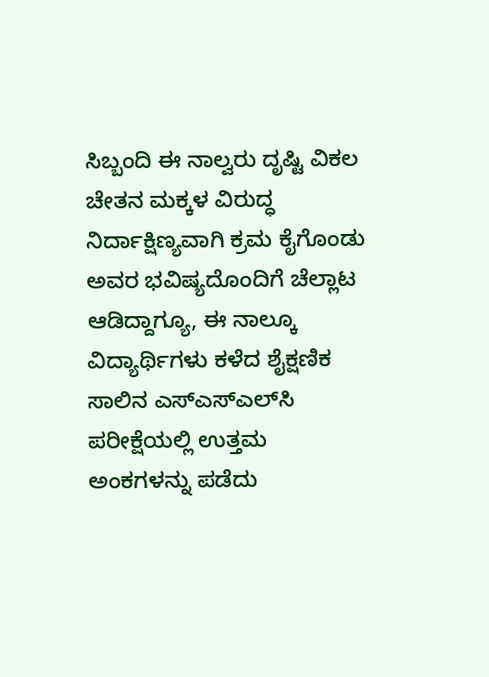ಸಿಬ್ಬಂದಿ ಈ ನಾಲ್ವರು ದೃಷ್ಟಿ ವಿಕಲ ಚೇತನ ಮಕ್ಕಳ ವಿರುದ್ಧ ನಿರ್ದಾಕ್ಷಿಣ್ಯವಾಗಿ ಕ್ರಮ ಕೈಗೊಂಡು ಅವರ ಭವಿಷ್ಯದೊಂದಿಗೆ ಚೆಲ್ಲಾಟ ಆಡಿದ್ದಾಗ್ಯೂ, ಈ ನಾಲ್ಕೂ ವಿದ್ಯಾರ್ಥಿಗಳು ಕಳೆದ ಶೈಕ್ಷಣಿಕ ಸಾಲಿನ ಎಸ್‍ಎಸ್‍ಎಲ್‍ಸಿ ಪರೀಕ್ಷೆಯಲ್ಲಿ ಉತ್ತಮ ಅಂಕಗಳನ್ನು ಪಡೆದು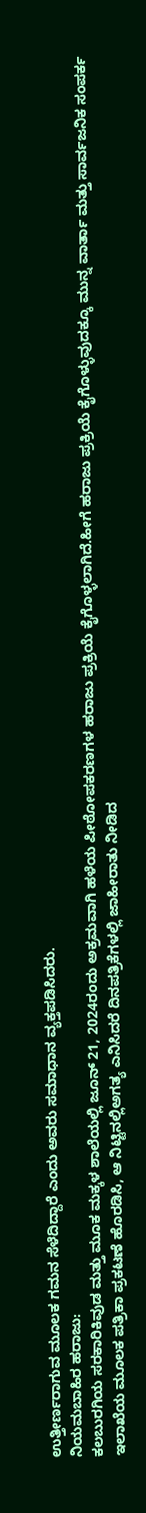ಉತ್ತೀರ್ಣರಾಗುವ ಮೂಲಕ ಗಮನ ಸೆಳೆದಿದ್ದಾರೆ ಎಂದು ಅವರು ಸಮಾಧಾನ ವ್ಯಕ್ತಪಡಿಸಿದರು.
ನಿಯಮಬಾಹಿರ ಹರಾಜು:
ಕಲಬುರಗಿಯ ಸರಕಾರಿಕಿವುಡ ಮತ್ತು ಮೂಕ ಮಕ್ಕಳ ಶಾಲೆಯಲ್ಲಿ ಜೂನ್ 21, 2024ರಂದು ಅಕ್ರಮವಾಗಿ ಹಳೆಯ ಪೀಠೋಪಕರಣಗಳ ಹರಾಜು ಪ್ರಕ್ರಿಯೆ ಕೈಗೊಳ್ಳಲಾಗಿದೆ.ಹೀಗೆ ಹರಾಜು ಪ್ರಕ್ರಿಯೆ ಕೈಗೊಳ್ಳುವುದಕ್ಕೂ ಮುನ್ನ ವಾರ್ತಾ ಮತ್ತು ಸಾರ್ವಜನಿಕ ಸಂಪರ್ಕ ಇಲಾಖೆಯ ಮೂಲಕ ಪತ್ರಿಕಾ ಪ್ರಕಟಣೆ ಹೊರಡಿಸಿ, ಆ ನಿಟ್ಟಿನಲ್ಲಿಅಗತ್ಯ ಎನಿಸಿದರೆ ದಿನಪತ್ರಿಕೆಗಳಲ್ಲಿ ಜಾಹೀರಾತು ನೀಡಿದ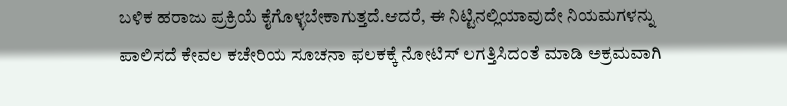ಬಳಿಕ ಹರಾಜು ಪ್ರಕ್ರಿಯೆ ಕೈಗೊಳ್ಳಬೇಕಾಗುತ್ತದೆ.ಆದರೆ, ಈ ನಿಟ್ಟಿನಲ್ಲಿಯಾವುದೇ ನಿಯಮಗಳನ್ನು ಪಾಲಿಸದೆ ಕೇವಲ ಕಚೇರಿಯ ಸೂಚನಾ ಫಲಕಕ್ಕೆ ನೋಟಿಸ್ ಲಗತ್ತಿಸಿದಂತೆ ಮಾಡಿ ಅಕ್ರಮವಾಗಿ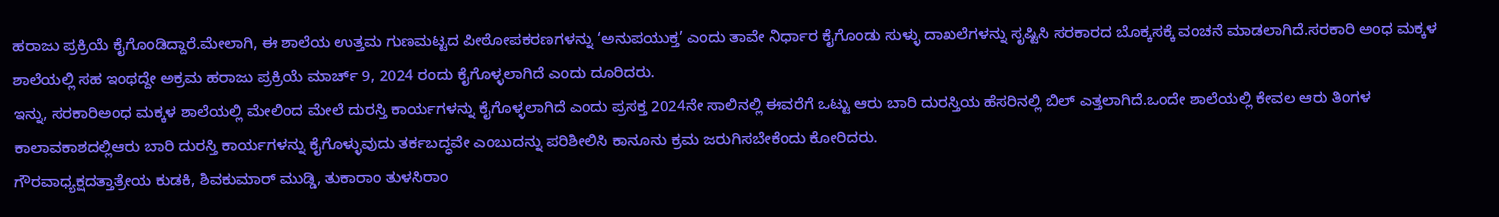ಹರಾಜು ಪ್ರಕ್ರಿಯೆ ಕೈಗೊಂಡಿದ್ದಾರೆ.ಮೇಲಾಗಿ, ಈ ಶಾಲೆಯ ಉತ್ತಮ ಗುಣಮಟ್ಟದ ಪೀಠೋಪಕರಣಗಳನ್ನು ‘ಅನುಪಯುಕ್ತ’ ಎಂದು ತಾವೇ ನಿರ್ಧಾರ ಕೈಗೊಂಡು ಸುಳ್ಳು ದಾಖಲೆಗಳನ್ನು ಸೃಷ್ಟಿಸಿ ಸರಕಾರದ ಬೊಕ್ಕಸಕ್ಕೆ ವಂಚನೆ ಮಾಡಲಾಗಿದೆ.ಸರಕಾರಿ ಅಂಧ ಮಕ್ಕಳ ಶಾಲೆಯಲ್ಲಿ ಸಹ ಇಂಥದ್ದೇ ಅಕ್ರಮ ಹರಾಜು ಪ್ರಕ್ರಿಯೆ ಮಾರ್ಚ್ 9, 2024 ರಂದು ಕೈಗೊಳ್ಳಲಾಗಿದೆ ಎಂದು ದೂರಿದರು.
ಇನ್ನು, ಸರಕಾರಿಅಂಧ ಮಕ್ಕಳ ಶಾಲೆಯಲ್ಲಿ ಮೇಲಿಂದ ಮೇಲೆ ದುರಸ್ತಿ ಕಾರ್ಯಗಳನ್ನು ಕೈಗೊಳ್ಳಲಾಗಿದೆ ಎಂದು ಪ್ರಸಕ್ತ 2024ನೇ ಸಾಲಿನಲ್ಲಿ ಈವರೆಗೆ ಒಟ್ಟು ಆರು ಬಾರಿ ದುರಸ್ತಿಯ ಹೆಸರಿನಲ್ಲಿ ಬಿಲ್ ಎತ್ತಲಾಗಿದೆ.ಒಂದೇ ಶಾಲೆಯಲ್ಲಿ ಕೇವಲ ಆರು ತಿಂಗಳ ಕಾಲಾವಕಾಶದಲ್ಲಿಆರು ಬಾರಿ ದುರಸ್ತಿ ಕಾರ್ಯಗಳನ್ನು ಕೈಗೊಳ್ಳುವುದು ತರ್ಕಬದ್ಧವೇ ಎಂಬುದನ್ನು ಪರಿಶೀಲಿಸಿ ಕಾನೂನು ಕ್ರಮ ಜರುಗಿಸಬೇಕೆಂದು ಕೋರಿದರು.
ಗೌರವಾಧ್ಯಕ್ಷದತ್ತಾತ್ರೇಯ ಕುಡಕಿ, ಶಿವಕುಮಾರ್ ಮುಡ್ಡಿ, ತುಕಾರಾಂ ತುಳಸಿರಾಂ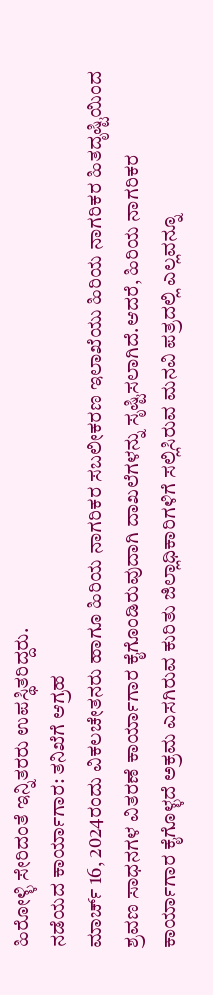ಹಿರೋಳ್ಳಿ ಸೇರಿದಂತೆ ಇನ್ನಿತರರು ಉಪಸ್ಥಿತರಿದ್ದರು.
ನಡೆಯದ ಕಾರ್ಯಾಗಾರ: ತನಿಖೆಗೆ ಆಗ್ರಹ
ಮಾರ್ಚ್ 16, 2024ರಂದು ವಿಕಲಚೇತನರು ಹಾಗೂ ಹಿರಿಯ ನಾಗರಿಕರ ಸಬಲೀಕರಣ ಇಲಾಖೆಯು ಹಿರಿಯ ನಾಗರಿಕರ ಹಿತದೃಷ್ಟಿಯಿಂದ ಶ್ರವಣ ಸಾಧನಗಳ ವಿತರಣೆ ಕಾರ್ಯಾಗಾರ ಕೈಗೊಂಡಿರುವುದಾಗಿ ದಾಖಲೆಗಳನ್ನು ಸೃಷ್ಟಿಸಲಾಗಿದೆ.ಆದರೆ, ಹಿರಿಯ ನಾಗರಿಕರ ಕಾರ್ಯಾಗಾರ ಕೈಗೊಳ್ಳದೆ ಅಕ್ರಮ ಎಸಗಿರುವ ಕುರಿತು ಜಿಲ್ಲಾಧಿಕಾರಿಗಳಿಗೆ ಸಲ್ಲಿಸಿರುವ ಮನವಿ ಪತ್ರದಲ್ಲಿ ಎಲ್ಲವನ್ನೂ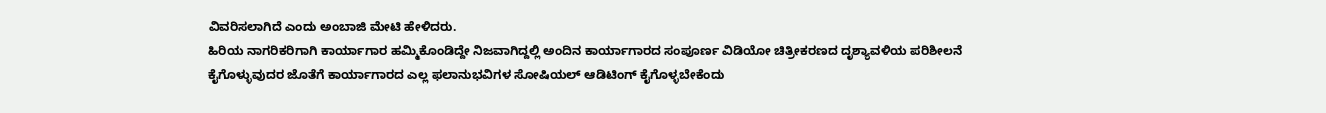ವಿವರಿಸಲಾಗಿದೆ ಎಂದು ಅಂಬಾಜಿ ಮೇಟಿ ಹೇಳಿದರು.
ಹಿರಿಯ ನಾಗರಿಕರಿಗಾಗಿ ಕಾರ್ಯಾಗಾರ ಹಮ್ಮಿಕೊಂಡಿದ್ದೇ ನಿಜವಾಗಿದ್ದಲ್ಲಿ ಅಂದಿನ ಕಾರ್ಯಾಗಾರದ ಸಂಪೂರ್ಣ ವಿಡಿಯೋ ಚಿತ್ರೀಕರಣದ ದೃಶ್ಯಾವಳಿಯ ಪರಿಶೀಲನೆ ಕೈಗೊಳ್ಳುವುದರ ಜೊತೆಗೆ ಕಾರ್ಯಾಗಾರದ ಎಲ್ಲ ಫಲಾನುಭವಿಗಳ ಸೋಷಿಯಲ್ ಆಡಿಟಿಂಗ್ ಕೈಗೊಳ್ಳಬೇಕೆಂದು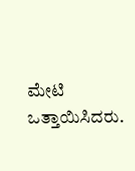ಮೇಟಿ ಒತ್ತಾಯಿಸಿದರು.